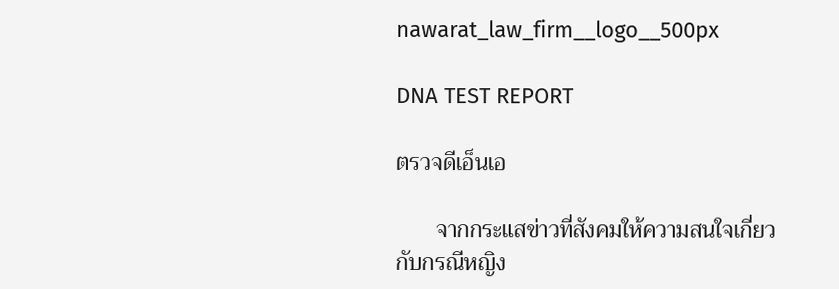nawarat_law_firm__logo__500px

DNA TEST REPORT

ตรวจดีเอ็นเอ

       จากกระแสข่าวที่สังคมให้ความสนใจเกี่ยวกับกรณีหญิง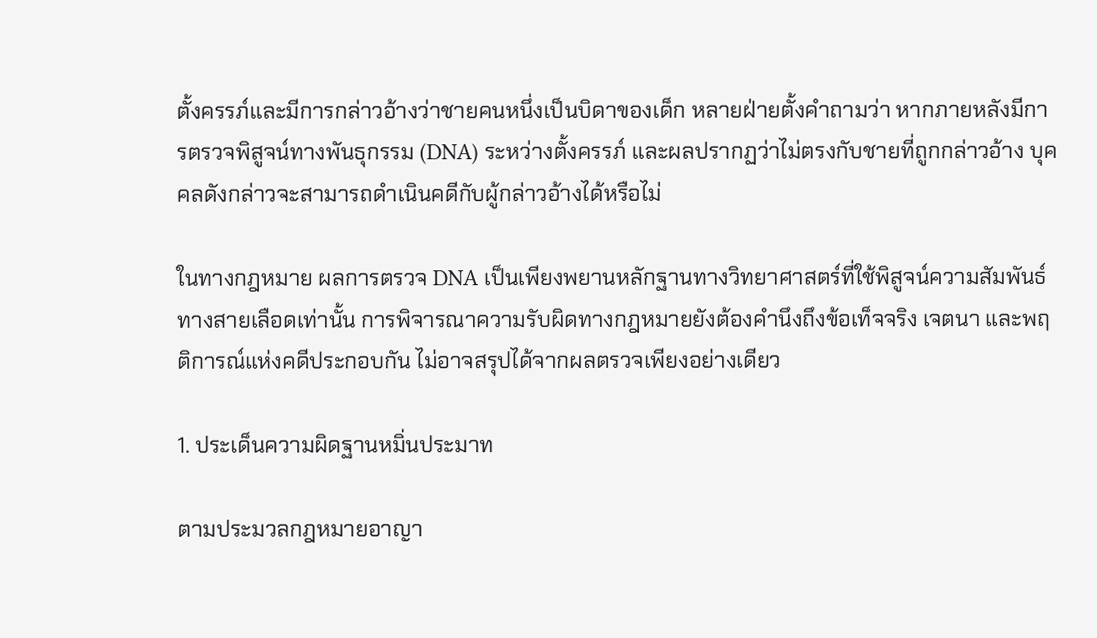ตั้งครรภ์และมีการกล่าวอ้างว่าชายคนหนึ่งเป็นบิดาของเด็ก หลายฝ่ายตั้งคำถามว่า หากภายหลังมีการตรวจพิสูจน์ทางพันธุกรรม (DNA) ระหว่างตั้งครรภ์ และผลปรากฏว่าไม่ตรงกับชายที่ถูกกล่าวอ้าง บุคคลดังกล่าวจะสามารถดำเนินคดีกับผู้กล่าวอ้างได้หรือไม่

ในทางกฎหมาย ผลการตรวจ DNA เป็นเพียงพยานหลักฐานทางวิทยาศาสตร์ที่ใช้พิสูจน์ความสัมพันธ์ทางสายเลือดเท่านั้น การพิจารณาความรับผิดทางกฎหมายยังต้องคำนึงถึงข้อเท็จจริง เจตนา และพฤติการณ์แห่งคดีประกอบกัน ไม่อาจสรุปได้จากผลตรวจเพียงอย่างเดียว

1. ประเด็นความผิดฐานหมิ่นประมาท

ตามประมวลกฎหมายอาญา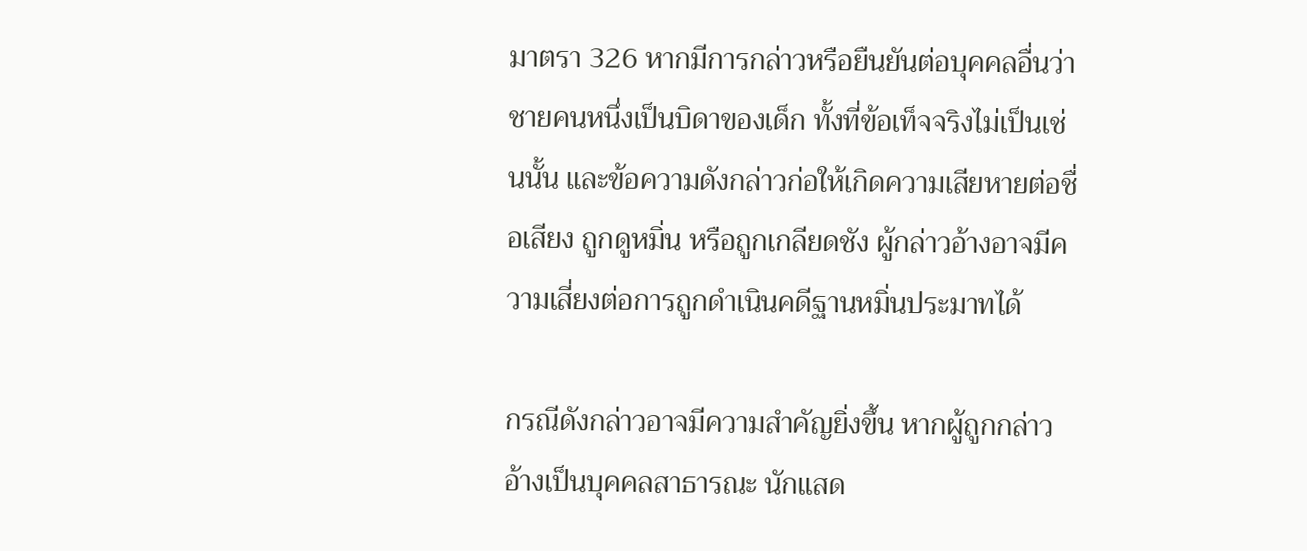มาตรา 326 หากมีการกล่าวหรือยืนยันต่อบุคคลอื่นว่าชายคนหนึ่งเป็นบิดาของเด็ก ทั้งที่ข้อเท็จจริงไม่เป็นเช่นนั้น และข้อความดังกล่าวก่อให้เกิดความเสียหายต่อชื่อเสียง ถูกดูหมิ่น หรือถูกเกลียดชัง ผู้กล่าวอ้างอาจมีความเสี่ยงต่อการถูกดำเนินคดีฐานหมิ่นประมาทได้

กรณีดังกล่าวอาจมีความสำคัญยิ่งขึ้น หากผู้ถูกกล่าวอ้างเป็นบุคคลสาธารณะ นักแสด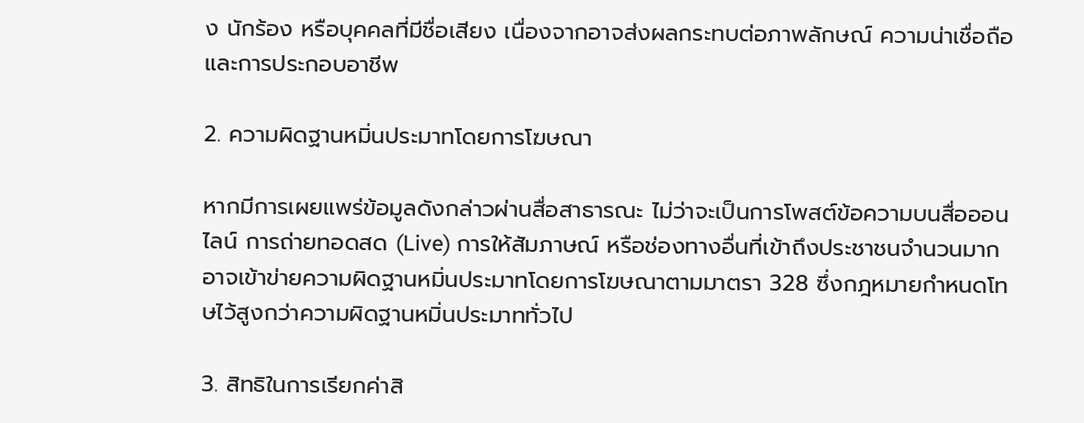ง นักร้อง หรือบุคคลที่มีชื่อเสียง เนื่องจากอาจส่งผลกระทบต่อภาพลักษณ์ ความน่าเชื่อถือ และการประกอบอาชีพ

2. ความผิดฐานหมิ่นประมาทโดยการโฆษณา

หากมีการเผยแพร่ข้อมูลดังกล่าวผ่านสื่อสาธารณะ ไม่ว่าจะเป็นการโพสต์ข้อความบนสื่อออนไลน์ การถ่ายทอดสด (Live) การให้สัมภาษณ์ หรือช่องทางอื่นที่เข้าถึงประชาชนจำนวนมาก อาจเข้าข่ายความผิดฐานหมิ่นประมาทโดยการโฆษณาตามมาตรา 328 ซึ่งกฎหมายกำหนดโทษไว้สูงกว่าความผิดฐานหมิ่นประมาททั่วไป

3. สิทธิในการเรียกค่าสิ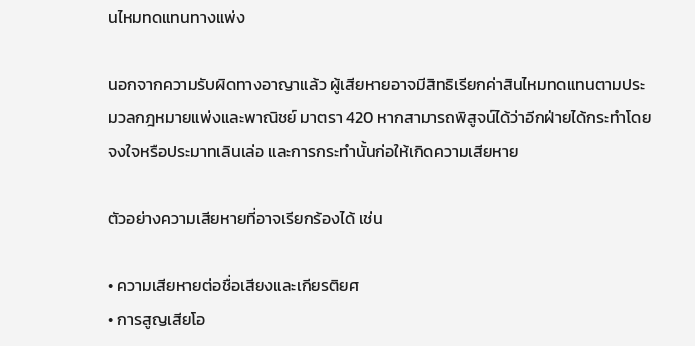นไหมทดแทนทางแพ่ง

นอกจากความรับผิดทางอาญาแล้ว ผู้เสียหายอาจมีสิทธิเรียกค่าสินไหมทดแทนตามประมวลกฎหมายแพ่งและพาณิชย์ มาตรา 420 หากสามารถพิสูจน์ได้ว่าอีกฝ่ายได้กระทำโดยจงใจหรือประมาทเลินเล่อ และการกระทำนั้นก่อให้เกิดความเสียหาย

ตัวอย่างความเสียหายที่อาจเรียกร้องได้ เช่น

• ความเสียหายต่อชื่อเสียงและเกียรติยศ
• การสูญเสียโอ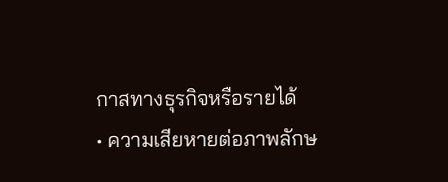กาสทางธุรกิจหรือรายได้
• ความเสียหายต่อภาพลักษ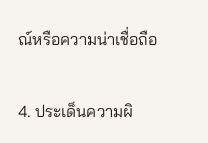ณ์หรือความน่าเชื่อถือ

4. ประเด็นความผิ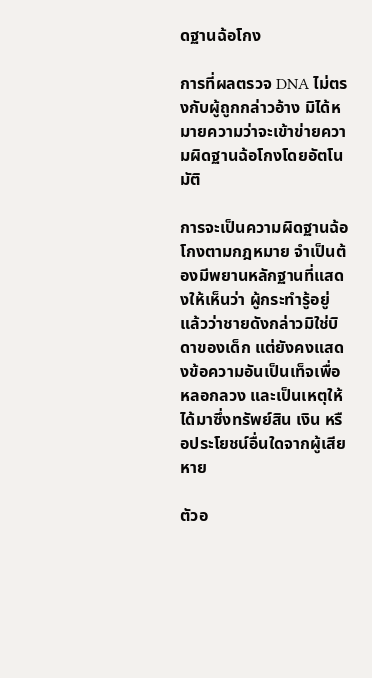ดฐานฉ้อโกง

การที่ผลตรวจ DNA ไม่ตรงกับผู้ถูกกล่าวอ้าง มิได้หมายความว่าจะเข้าข่ายความผิดฐานฉ้อโกงโดยอัตโนมัติ

การจะเป็นความผิดฐานฉ้อโกงตามกฎหมาย จำเป็นต้องมีพยานหลักฐานที่แสดงให้เห็นว่า ผู้กระทำรู้อยู่แล้วว่าชายดังกล่าวมิใช่บิดาของเด็ก แต่ยังคงแสดงข้อความอันเป็นเท็จเพื่อหลอกลวง และเป็นเหตุให้ได้มาซึ่งทรัพย์สิน เงิน หรือประโยชน์อื่นใดจากผู้เสียหาย

ตัวอ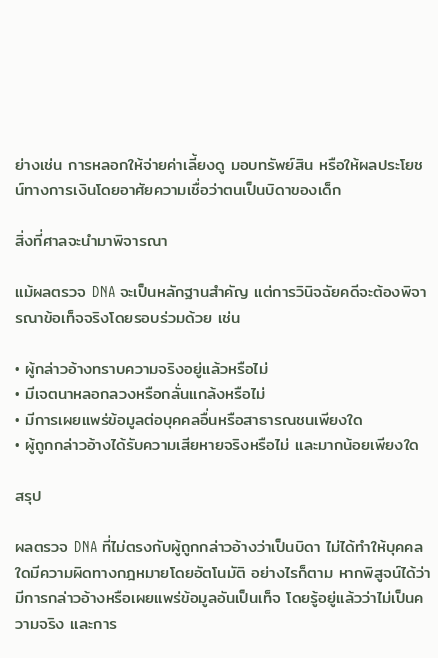ย่างเช่น การหลอกให้จ่ายค่าเลี้ยงดู มอบทรัพย์สิน หรือให้ผลประโยชน์ทางการเงินโดยอาศัยความเชื่อว่าตนเป็นบิดาของเด็ก

สิ่งที่ศาลจะนำมาพิจารณา

แม้ผลตรวจ DNA จะเป็นหลักฐานสำคัญ แต่การวินิจฉัยคดีจะต้องพิจารณาข้อเท็จจริงโดยรอบร่วมด้วย เช่น

• ผู้กล่าวอ้างทราบความจริงอยู่แล้วหรือไม่
• มีเจตนาหลอกลวงหรือกลั่นแกล้งหรือไม่
• มีการเผยแพร่ข้อมูลต่อบุคคลอื่นหรือสาธารณชนเพียงใด
• ผู้ถูกกล่าวอ้างได้รับความเสียหายจริงหรือไม่ และมากน้อยเพียงใด

สรุป

ผลตรวจ DNA ที่ไม่ตรงกับผู้ถูกกล่าวอ้างว่าเป็นบิดา ไม่ได้ทำให้บุคคลใดมีความผิดทางกฎหมายโดยอัตโนมัติ อย่างไรก็ตาม หากพิสูจน์ได้ว่ามีการกล่าวอ้างหรือเผยแพร่ข้อมูลอันเป็นเท็จ โดยรู้อยู่แล้วว่าไม่เป็นความจริง และการ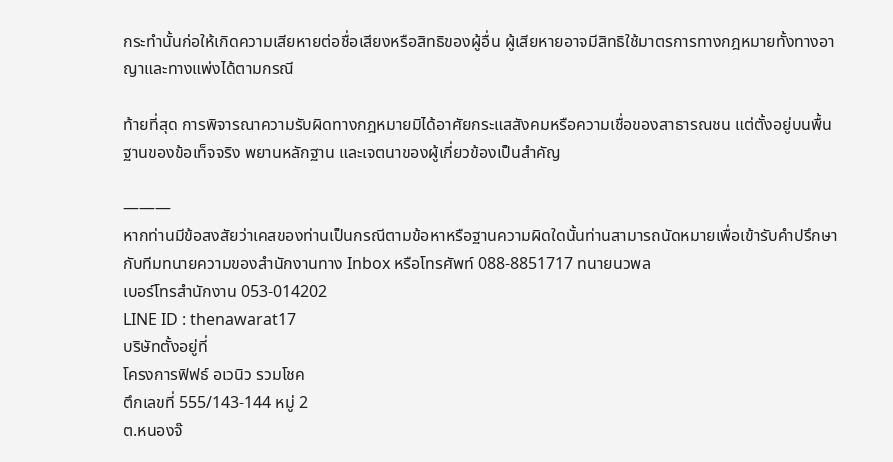กระทำนั้นก่อให้เกิดความเสียหายต่อชื่อเสียงหรือสิทธิของผู้อื่น ผู้เสียหายอาจมีสิทธิใช้มาตรการทางกฎหมายทั้งทางอาญาและทางแพ่งได้ตามกรณี

ท้ายที่สุด การพิจารณาความรับผิดทางกฎหมายมิได้อาศัยกระแสสังคมหรือความเชื่อของสาธารณชน แต่ตั้งอยู่บนพื้นฐานของข้อเท็จจริง พยานหลักฐาน และเจตนาของผู้เกี่ยวข้องเป็นสำคัญ

———
หากท่านมีข้อสงสัยว่าเคสของท่านเป็นกรณีตามข้อหาหรือฐานความผิดใดนั้นท่านสามารถนัดหมายเพื่อเข้ารับคำปรึกษากับทีมทนายความของสำนักงานทาง Inbox หรือโทรศัพท์ 088-8851717 ทนายนวพล
เบอร์โทรสำนักงาน 053-014202
LINE ID : thenawarat17
บริษัทตั้งอยู่ที่
โครงการฟิฟธ์ อเวนิว รวมโชค
ตึกเลขที่ 555/143-144 หมู่ 2
ต.หนองจ๊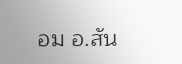อม อ.สัน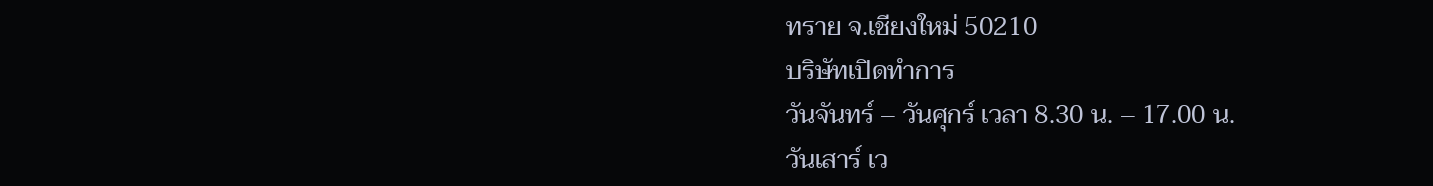ทราย จ.เชียงใหม่ 50210
บริษัทเปิดทำการ
วันจันทร์ – วันศุกร์ เวลา 8.30 น. – 17.00 น.
วันเสาร์ เว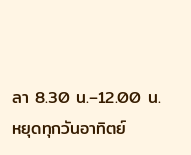ลา 8.30 น.–12.00 น.
หยุดทุกวันอาทิตย์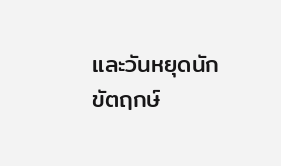และวันหยุดนักขัตฤกษ์